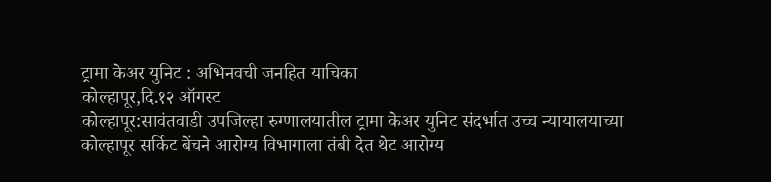ट्रामा केअर युनिट : अभिनवची जनहित याचिका
कोल्हापूर,दि.१२ ऑगस्ट
कोल्हापूर:सावंतवाडी उपजिल्हा रुग्णालयातील ट्रामा केअर युनिट संदर्भात उच्च न्यायालयाच्या कोल्हापूर सर्किट बेंचने आरोग्य विभागाला तंबी देत थेट आरोग्य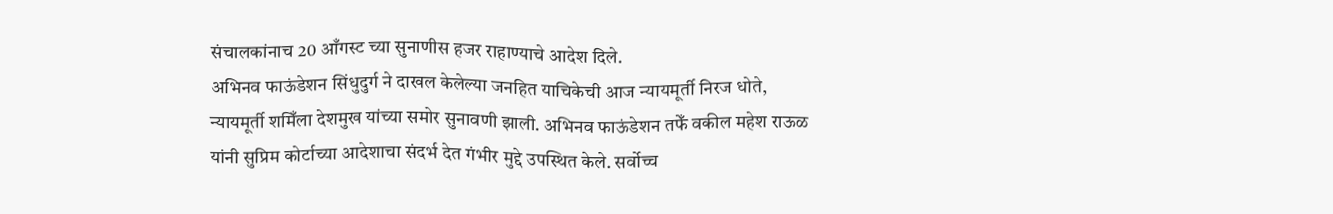संचालकांनाच 20 आँगस्ट च्या सुनाणीस हजर राहाण्याचे आदेश दिले.
अभिनव फाऊंडेशन सिंधुदुर्ग ने दाखल केलेल्या जनहित याचिकेची आज न्यायमूर्ती निरज धोते, न्यायमूर्ती शमिँला देशमुख यांच्या समोर सुनावणी झाली. अभिनव फाऊंडेशन तफेँ वकील महेश राऊळ यांनी सुप्रिम कोर्टाच्या आदेशाचा संदर्भ देत गंभीर मुद्दे उपस्थित केले. सर्वोच्च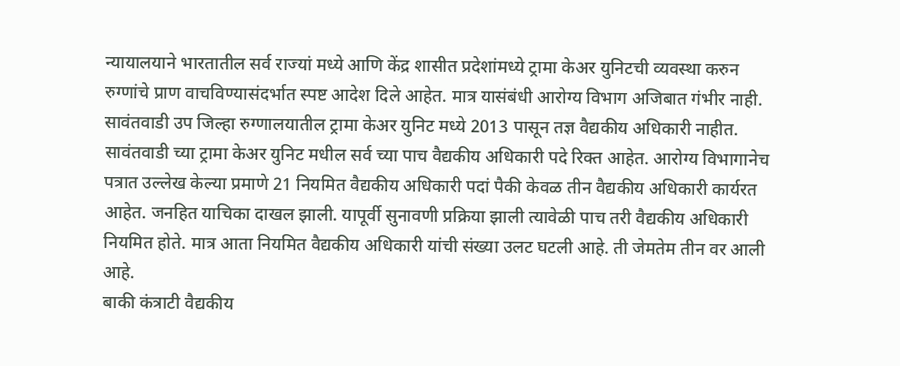न्यायालयाने भारतातील सर्व राज्यां मध्ये आणि केंद्र शासीत प्रदेशांमध्ये ट्रामा केअर युनिटची व्यवस्था करुन रुग्णांचे प्राण वाचविण्यासंदर्भात स्पष्ट आदेश दिले आहेत. मात्र यासंबंधी आरोग्य विभाग अजिबात गंभीर नाही. सावंतवाडी उप जिल्हा रुग्णालयातील ट्रामा केअर युनिट मध्ये 2013 पासून तज्ञ वैद्यकीय अधिकारी नाहीत. सावंतवाडी च्या ट्रामा केअर युनिट मधील सर्व च्या पाच वैद्यकीय अधिकारी पदे रिक्त आहेत. आरोग्य विभागानेच पत्रात उल्लेख केल्या प्रमाणे 21 नियमित वैद्यकीय अधिकारी पदां पैकी केवळ तीन वैद्यकीय अधिकारी कार्यरत आहेत. जनहित याचिका दाखल झाली. यापूर्वी सुनावणी प्रक्रिया झाली त्यावेळी पाच तरी वैद्यकीय अधिकारी नियमित होते. मात्र आता नियमित वैद्यकीय अधिकारी यांची संख्या उलट घटली आहे. ती जेमतेम तीन वर आली आहे.
बाकी कंत्राटी वैद्यकीय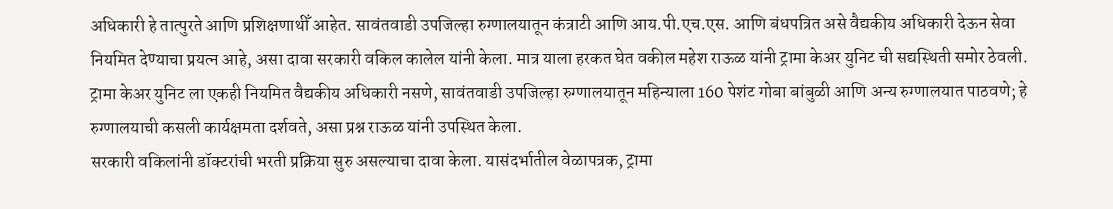अधिकारी हे तात्पुरते आणि प्रशिक्षणाथीँ आहेत. सावंतवाडी उपजिल्हा रुग्णालयातून कंत्राटी आणि आय.पी.एच.एस. आणि बंधपत्रित असे वैद्यकीय अधिकारी देऊन सेवा नियमित देण्याचा प्रयत्न आहे, असा दावा सरकारी वकिल कालेल यांनी केला. मात्र याला हरकत घेत वकील महेश राऊळ यांनी ट्रामा केअर युनिट ची सद्यस्थिती समोर ठेवली. ट्रामा केअर युनिट ला एकही नियमित वैद्यकीय अधिकारी नसणे, सावंतवाडी उपजिल्हा रुग्णालयातून महिन्याला 160 पेशंट गोबा बांबुळी आणि अन्य रुग्णालयात पाठवणे; हे रुग्णालयाची कसली कार्यक्षमता दर्शवते, असा प्रश्न राऊळ यांनी उपस्थित केला.
सरकारी वकिलांनी डॉक्टरांची भरती प्रक्रिया सुरु असल्याचा दावा केला. यासंदर्भातील वेळापत्रक, ट्रामा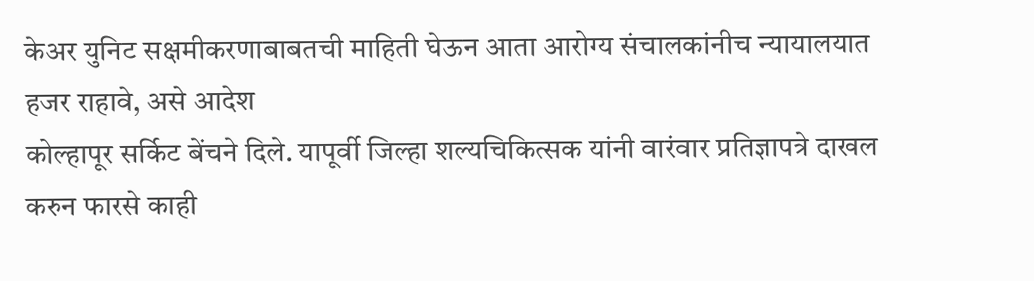केअर युनिट सक्षमीकरणाबाबतची माहिती घेऊन आता आरोग्य संचालकांनीच न्यायालयात हजर राहावे, असे आदेश
कोल्हापूर सर्किट बेंचने दिले. यापूर्वी जिल्हा शल्यचिकित्सक यांनी वारंवार प्रतिज्ञापत्रे दाखल करुन फारसे काही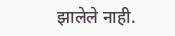झालेले नाही.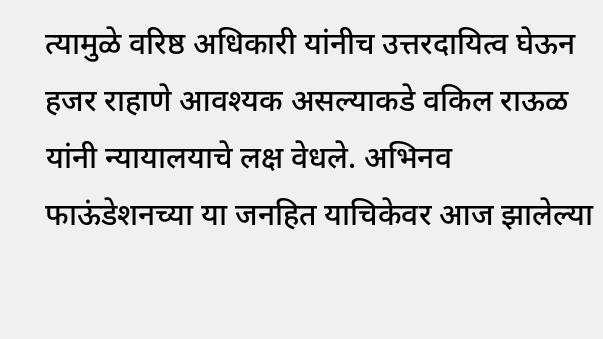त्यामुळे वरिष्ठ अधिकारी यांनीच उत्तरदायित्व घेऊन हजर राहाणे आवश्यक असल्याकडे वकिल राऊळ यांनी न्यायालयाचे लक्ष वेधले. अभिनव फाऊंडेशनच्या या जनहित याचिकेवर आज झालेल्या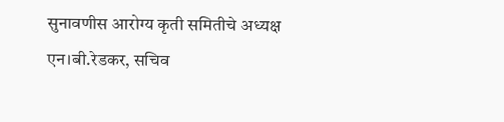सुनावणीस आरोग्य कृती समितीचे अध्यक्ष एन।बी.रेडकर, सचिव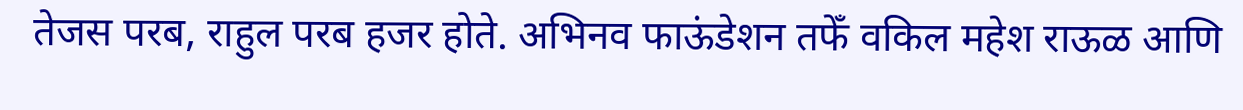तेजस परब, राहुल परब हजर होते. अभिनव फाऊंडेशन तफेँ वकिल महेश राऊळ आणि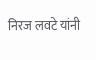निरज लवटे यांनी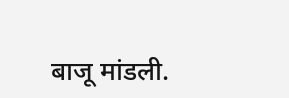बाजू मांडली.